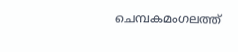ചെമ്പകമംഗലത്ത്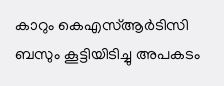കാറും കെഎസ്‌ആർടിസി ബസും കൂട്ടിയിടിച്ചു അപകടം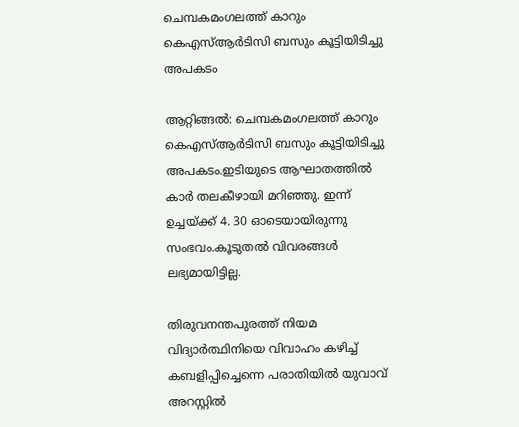ചെമ്പകമംഗലത്ത് കാറും കെഎസ്‌ആർടിസി ബസും കൂട്ടിയിടിച്ചു അപകടം

ആറ്റിങ്ങൽ: ചെമ്പകമംഗലത്ത് കാറും കെഎസ്‌ആർടിസി ബസും കൂട്ടിയിടിച്ചു അപകടം.ഇടിയുടെ ആഘാതത്തിൽ കാർ തലകീഴായി മറിഞ്ഞു. ഇന്ന് ഉച്ചയ്ക്ക് 4. 30 ഓടെയായിരുന്നു സംഭവം.കൂടുതൽ വിവരങ്ങൾ ലഭ്യമായിട്ടില്ല.

തിരുവനന്തപുരത്ത് നിയമ വിദ്യാർത്ഥിനിയെ വിവാഹം കഴിച്ച് കബളിപ്പിച്ചെന്നെ പരാതിയിൽ യുവാവ് അറസ്റ്റിൽ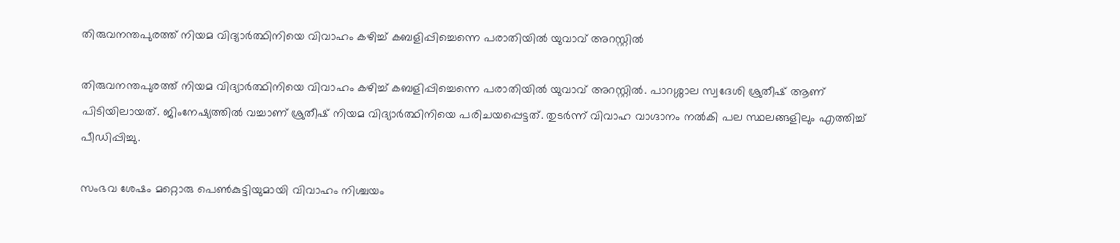തിരുവനന്തപുരത്ത് നിയമ വിദ്യാർത്ഥിനിയെ വിവാഹം കഴിച്ച് കബളിപ്പിച്ചെന്നെ പരാതിയിൽ യുവാവ് അറസ്റ്റിൽ

തിരുവനന്തപുരത്ത് നിയമ വിദ്യാർത്ഥിനിയെ വിവാഹം കഴിച്ച് കബളിപ്പിച്ചെന്നെ പരാതിയിൽ യുവാവ് അറസ്റ്റിൽ. പാറശ്ശാല സ്വദേശി ശ്രുതീഷ് ആണ് പിടിയിലായത്. ജിംനേഷ്യത്തിൽ വച്ചാണ് ശ്രുതീഷ് നിയമ വിദ്യാർത്ഥിനിയെ പരിചയപ്പെട്ടത്. തുടർന്ന് വിവാഹ വാഗ്ദാനം നൽകി പല സ്ഥലങ്ങളിലും എത്തിച്ച് പീഡിപ്പിച്ചു.

സംഭവ ശേഷം മറ്റൊരു പെൺകുട്ടിയുമായി വിവാഹം നിശ്ചയം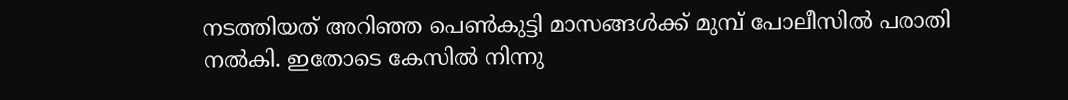നടത്തിയത് അറിഞ്ഞ പെൺകുട്ടി മാസങ്ങൾക്ക് മുമ്പ് പോലീസിൽ പരാതി നൽകി. ഇതോടെ കേസിൽ നിന്നു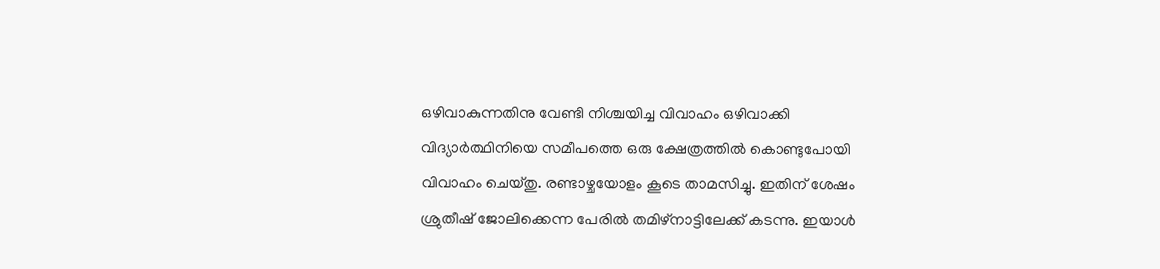ഒഴിവാകുന്നതിനു വേണ്ടി നിശ്ചയിച്ച വിവാഹം ഒഴിവാക്കി വിദ്യാർത്ഥിനിയെ സമീപത്തെ ഒരു ക്ഷേത്രത്തിൽ കൊണ്ടുപോയി വിവാഹം ചെയ്തു. രണ്ടാഴ്ചയോളം കൂടെ താമസിച്ചു. ഇതിന് ശേഷം ശ്രുതീഷ് ജോലിക്കെന്ന പേരിൽ തമിഴ്നാട്ടിലേക്ക് കടന്നു. ഇയാൾ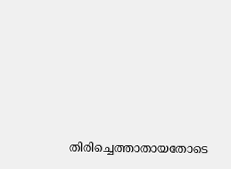തിരിച്ചെത്താതായതോടെ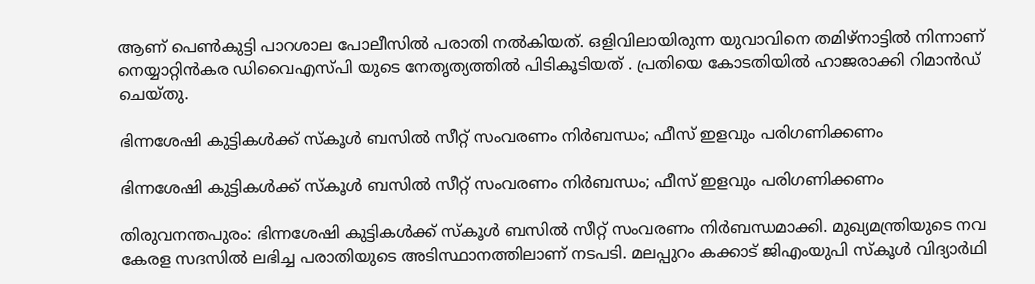ആണ് പെൺകുട്ടി പാറശാല പോലീസിൽ പരാതി നൽകിയത്. ഒളിവിലായിരുന്ന യുവാവിനെ തമിഴ്നാട്ടിൽ നിന്നാണ് നെയ്യാറ്റിൻകര ഡിവൈഎസ്പി യുടെ നേതൃത്യത്തിൽ പിടികൂടിയത് . പ്രതിയെ കോടതിയിൽ ഹാജരാക്കി റിമാൻഡ് ചെയ്തു.

ഭിന്നശേഷി കുട്ടികൾക്ക് സ്കൂൾ ബസിൽ സീറ്റ് സംവരണം നിർബന്ധം; ഫീസ് ഇളവും പരിഗണിക്കണം

ഭിന്നശേഷി കുട്ടികൾക്ക് സ്കൂൾ ബസിൽ സീറ്റ് സംവരണം നിർബന്ധം; ഫീസ് ഇളവും പരിഗണിക്കണം

തിരുവനന്തപുരം: ഭിന്നശേഷി കുട്ടികൾക്ക് സ്കൂൾ ബസിൽ സീറ്റ് സംവരണം നിർബന്ധമാക്കി. മുഖ്യമന്ത്രിയുടെ നവ കേരള സദസിൽ ലഭിച്ച പരാതിയുടെ അടിസ്ഥാനത്തിലാണ് നടപടി. മലപ്പുറം കക്കാട് ജിഎംയുപി സ്കൂൾ വിദ്യാർഥി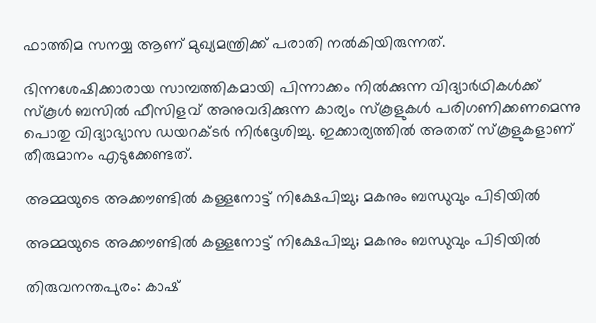ഫാത്തിമ സനയ്യ ആണ് മുഖ്യമന്ത്രിക്ക് പരാതി നൽകിയിരുന്നത്.

ഭിന്നശേഷിക്കാരായ സാമ്പത്തികമായി പിന്നാക്കം നിൽക്കുന്ന വിദ്യാർഥികൾക്ക് സ്കൂൾ ബസിൽ ഫീസിളവ് അനുവദിക്കുന്ന കാര്യം സ്കൂളുകൾ പരിഗണിക്കണമെന്നു പൊതു വിദ്യാഭ്യാസ ഡയറക്ടർ നിർദ്ദേശിച്ചു. ഇക്കാര്യത്തിൽ അതത് സ്കൂളുകളാണ് തീരുമാനം എടുക്കേണ്ടത്.

അമ്മയുടെ അക്കൗണ്ടിൽ കള്ളനോട്ട് നിക്ഷേപിച്ചു; മകനും ബന്ധുവും പിടിയിൽ

അമ്മയുടെ അക്കൗണ്ടിൽ കള്ളനോട്ട് നിക്ഷേപിച്ചു; മകനും ബന്ധുവും പിടിയിൽ

തിരുവനന്തപുരം: കാഷ്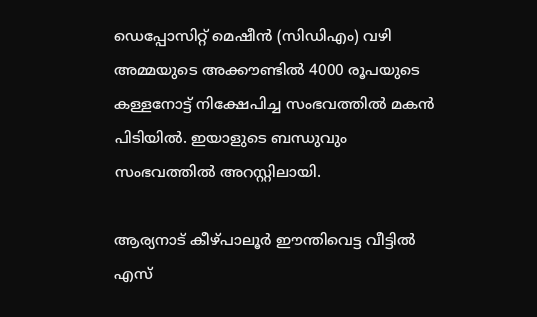ഡെപ്പോസിറ്റ് മെഷീൻ (സിഡിഎം) വഴി അമ്മയുടെ അക്കൗണ്ടിൽ 4000 രൂപയുടെ കള്ളനോട്ട് നിക്ഷേപിച്ച സംഭവത്തിൽ മകൻ പിടിയിൽ. ഇയാളുടെ ബന്ധുവും സംഭവത്തിൽ അറസ്റ്റിലായി.

ആര്യനാട് കീഴ്പാലൂർ ഈന്തിവെട്ട വീട്ടിൽ എസ്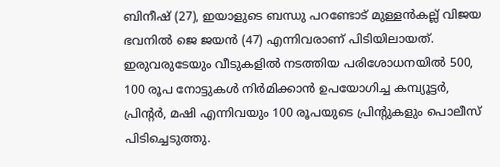ബിനീഷ് (27), ഇയാളുടെ ബന്ധു പറണ്ടോട് മുള്ളൻകല്ല് വിജയ ഭവനിൽ ജെ ജയൻ (47) എന്നിവരാണ് പിടിയിലായത്. ഇരുവരുടേയും വീടുകളിൽ നടത്തിയ പരിശോധനയിൽ 500, 100 രൂപ നോട്ടുകൾ നിർമിക്കാൻ ഉപയോഗിച്ച കമ്പ്യൂട്ടർ, പ്രിന്റർ, മഷി എന്നിവയും 100 രൂപയുടെ പ്രിന്റുകളും പൊലീസ് പിടിച്ചെടുത്തു.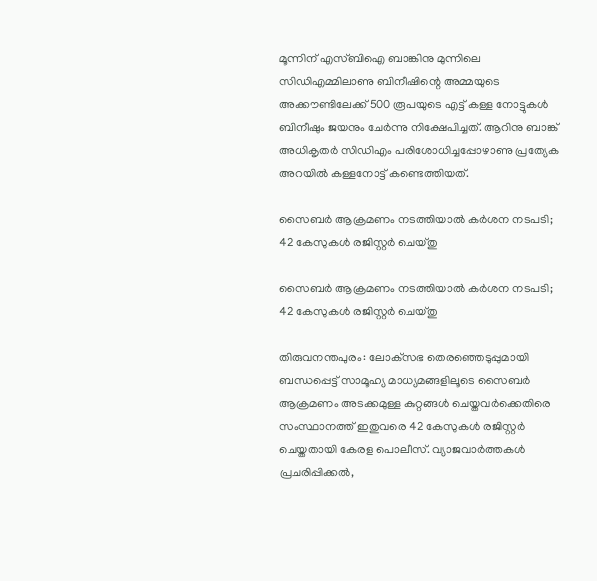മൂന്നിന് എസ്ബിഐ ബാങ്കിനു മുന്നിലെ സി‍ഡിഎമ്മിലാണു ബിനീഷിന്റെ അമ്മയുടെ അക്കൗണ്ടിലേക്ക് 500 രൂപയുടെ എട്ട് കള്ള നോട്ടുകൾ ബിനീഷും ജയനും ചേർന്നു നിക്ഷേപിച്ചത്. ആറിനു ബാങ്ക് അധികൃതർ സി‍ഡിഎം പരിശോധിച്ചപ്പോഴാണു പ്രത്യേക അറയിൽ കള്ളനോട്ട് കണ്ടെത്തിയത്.

സൈബര്‍ ആക്രമണം നടത്തിയാല്‍ കര്‍ശന നടപടി; 42 കേസുകള്‍ രജിസ്റ്റര്‍ ചെയ്തു

സൈബര്‍ ആക്രമണം നടത്തിയാല്‍ കര്‍ശന നടപടി; 42 കേസുകള്‍ രജിസ്റ്റര്‍ ചെയ്തു

തിരുവനന്തപുരം: ലോക്‌സഭ തെരഞ്ഞെടുപ്പുമായി ബന്ധപ്പെട്ട് സാമൂഹ്യ മാധ്യമങ്ങളിലൂടെ സൈബര്‍ ആക്രമണം അടക്കമുള്ള കുറ്റങ്ങള്‍ ചെയ്തവര്‍ക്കെതിരെ സംസ്ഥാനത്ത് ഇതുവരെ 42 കേസുകള്‍ രജിസ്റ്റര്‍ ചെയ്തതായി കേരള പൊലീസ്. വ്യാജവാര്‍ത്തകള്‍ പ്രചരിപ്പിക്കല്‍,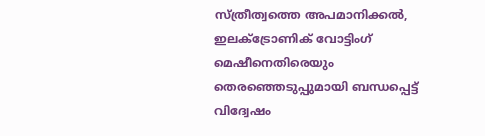സ്ത്രീത്വത്തെ അപമാനിക്കല്‍, ഇലക്ട്രോണിക് വോട്ടിംഗ് മെഷീനെതിരെയും തെരഞ്ഞെടുപ്പുമായി ബന്ധപ്പെട്ട് വിദ്വേഷം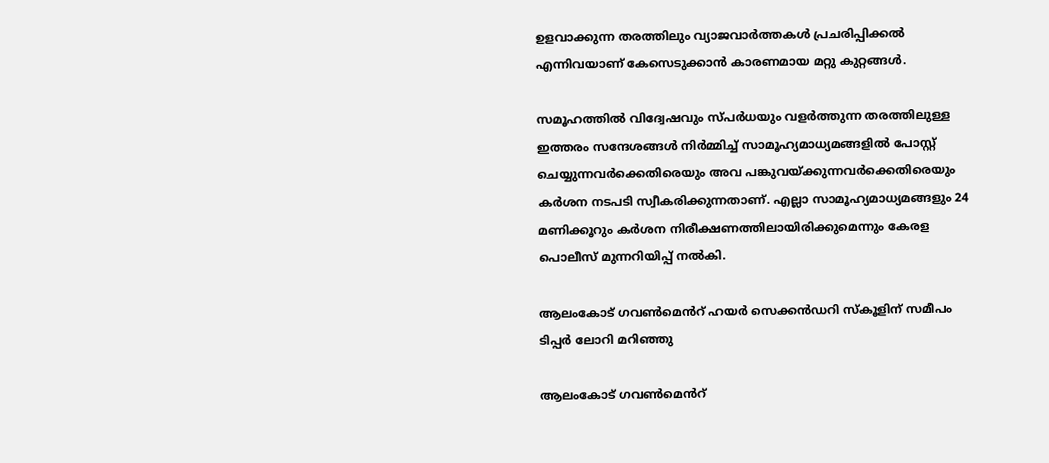ഉളവാക്കുന്ന തരത്തിലും വ്യാജവാര്‍ത്തകള്‍ പ്രചരിപ്പിക്കല്‍ എന്നിവയാണ് കേസെടുക്കാന്‍ കാരണമായ മറ്റു കുറ്റങ്ങള്‍.

സമൂഹത്തില്‍ വിദ്വേഷവും സ്പര്‍ധയും വളര്‍ത്തുന്ന തരത്തിലുള്ള ഇത്തരം സന്ദേശങ്ങള്‍ നിര്‍മ്മിച്ച് സാമൂഹ്യമാധ്യമങ്ങളില്‍ പോസ്റ്റ് ചെയ്യുന്നവര്‍ക്കെതിരെയും അവ പങ്കുവയ്ക്കുന്നവര്‍ക്കെതിരെയും കര്‍ശന നടപടി സ്വീകരിക്കുന്നതാണ്. എല്ലാ സാമൂഹ്യമാധ്യമങ്ങളും 24 മണിക്കൂറും കര്‍ശന നിരീക്ഷണത്തിലായിരിക്കുമെന്നും കേരള പൊലീസ് മുന്നറിയിപ്പ് നല്‍കി.

ആലംകോട് ഗവൺമെൻറ് ഹയർ സെക്കൻഡറി സ്കൂളിന് സമീപം ടിപ്പർ ലോറി മറിഞ്ഞു

ആലംകോട് ഗവൺമെൻറ്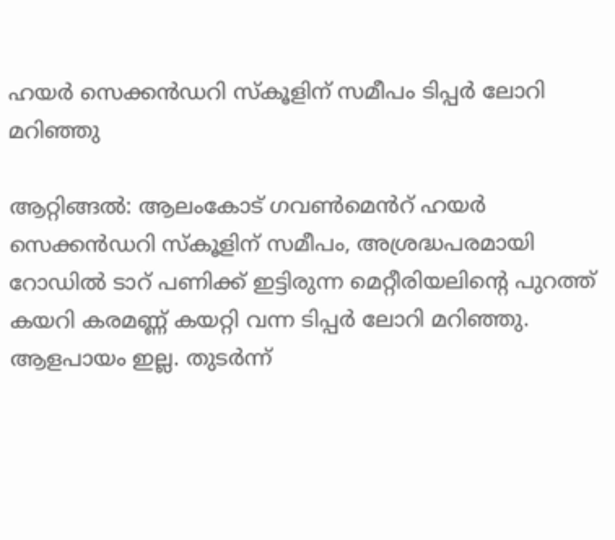ഹയർ സെക്കൻഡറി സ്കൂളിന് സമീപം ടിപ്പർ ലോറി മറിഞ്ഞു

ആറ്റിങ്ങൽ: ആലംകോട് ഗവൺമെൻറ് ഹയർ സെക്കൻഡറി സ്കൂളിന് സമീപം, അശ്രദ്ധപരമായി റോഡിൽ ടാറ് പണിക്ക് ഇട്ടിരുന്ന മെറ്റീരിയലിന്റെ പുറത്ത് കയറി കരമണ്ണ് കയറ്റി വന്ന ടിപ്പർ ലോറി മറിഞ്ഞു. ആളപായം ഇല്ല. തുടർന്ന്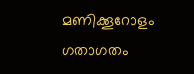മണിക്കൂറോളം ഗതാഗതം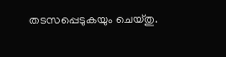തടസപ്പെടുകയും ചെയ്തു.